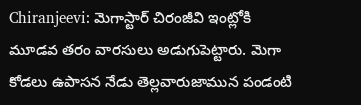Chiranjeevi: మెగాస్టార్ చిరంజీవి ఇంట్లోకి మూడవ తరం వారసులు అడుగుపెట్టారు. మెగా కోడలు ఉపాసన నేడు తెల్లవారుజామున పండంటి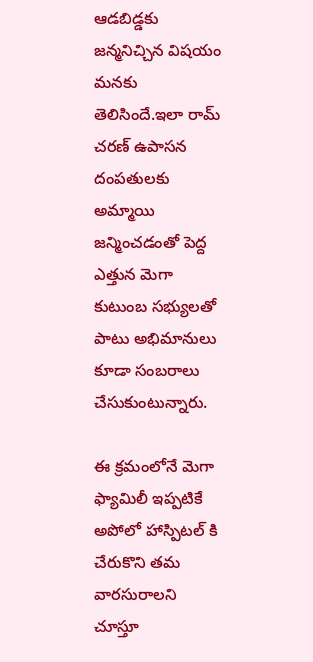ఆడబిడ్డకు జన్మనిచ్చిన విషయం మనకు తెలిసిందే.ఇలా రామ్ చరణ్ ఉపాసన దంపతులకు అమ్మాయి జన్మించడంతో పెద్ద ఎత్తున మెగా కుటుంబ సభ్యులతో పాటు అభిమానులు కూడా సంబరాలు చేసుకుంటున్నారు.

ఈ క్రమంలోనే మెగా ఫ్యామిలీ ఇప్పటికే అపోలో హాస్పిటల్ కి చేరుకొని తమ వారసురాలని చూస్తూ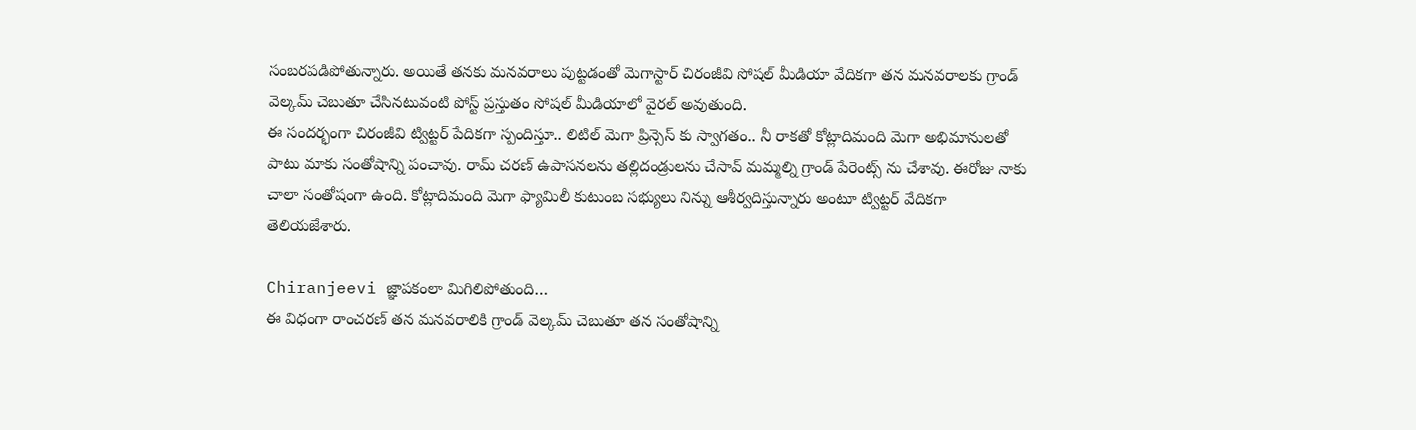సంబరపడిపోతున్నారు. అయితే తనకు మనవరాలు పుట్టడంతో మెగాస్టార్ చిరంజీవి సోషల్ మీడియా వేదికగా తన మనవరాలకు గ్రాండ్ వెల్కమ్ చెబుతూ చేసినటువంటి పోస్ట్ ప్రస్తుతం సోషల్ మీడియాలో వైరల్ అవుతుంది.
ఈ సందర్భంగా చిరంజీవి ట్విట్టర్ పేదికగా స్పందిస్తూ.. లిటిల్ మెగా ప్రిన్సెస్ కు స్వాగతం.. నీ రాకతో కోట్లాదిమంది మెగా అభిమానులతో పాటు మాకు సంతోషాన్ని పంచావు. రామ్ చరణ్ ఉపాసనలను తల్లిదండ్రులను చేసావ్ మమ్మల్ని గ్రాండ్ పేరెంట్స్ ను చేశావు. ఈరోజు నాకు చాలా సంతోషంగా ఉంది. కోట్లాదిమంది మెగా ఫ్యామిలీ కుటుంబ సభ్యులు నిన్ను ఆశీర్వదిస్తున్నారు అంటూ ట్విట్టర్ వేదికగా తెలియజేశారు.

Chiranjeevi జ్ఞాపకంలా మిగిలిపోతుంది…
ఈ విధంగా రాంచరణ్ తన మనవరాలికి గ్రాండ్ వెల్కమ్ చెబుతూ తన సంతోషాన్ని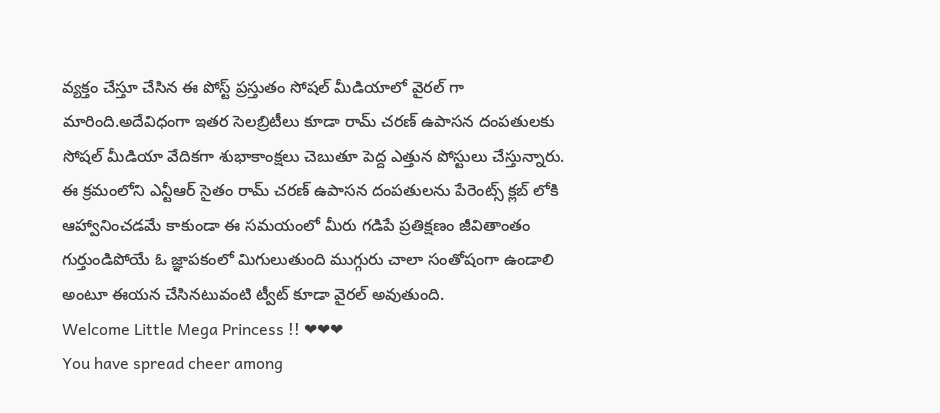వ్యక్తం చేస్తూ చేసిన ఈ పోస్ట్ ప్రస్తుతం సోషల్ మీడియాలో వైరల్ గా మారింది.అదేవిధంగా ఇతర సెలబ్రిటీలు కూడా రామ్ చరణ్ ఉపాసన దంపతులకు సోషల్ మీడియా వేదికగా శుభాకాంక్షలు చెబుతూ పెద్ద ఎత్తున పోస్టులు చేస్తున్నారు. ఈ క్రమంలోని ఎన్టీఆర్ సైతం రామ్ చరణ్ ఉపాసన దంపతులను పేరెంట్స్ క్లబ్ లోకి ఆహ్వానించడమే కాకుండా ఈ సమయంలో మీరు గడిపే ప్రతిక్షణం జీవితాంతం గుర్తుండిపోయే ఓ జ్ఞాపకంలో మిగులుతుంది ముగ్గురు చాలా సంతోషంగా ఉండాలి అంటూ ఈయన చేసినటువంటి ట్వీట్ కూడా వైరల్ అవుతుంది.
Welcome Little Mega Princess !! ❤❤❤
You have spread cheer among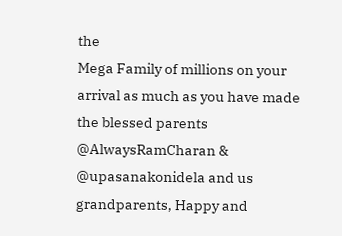the
Mega Family of millions on your arrival as much as you have made the blessed parents @AlwaysRamCharan & @upasanakonidela and us grandparents, Happy and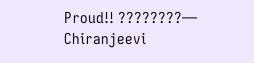Proud!! ????????— Chiranjeevi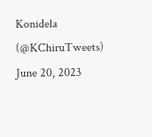Konidela (@KChiruTweets) June 20, 2023